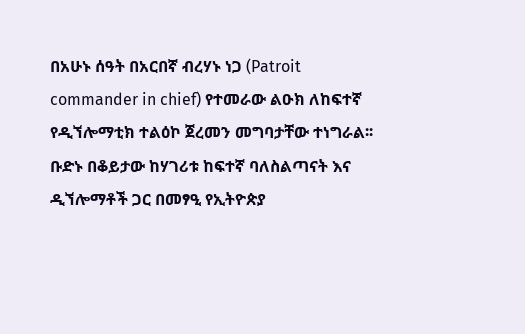በአሁኑ ሰዓት በአርበኛ ብረሃኑ ነጋ (Patroit commander in chief) የተመራው ልዑክ ለከፍተኛ የዲኘሎማቲክ ተልዕኮ ጀረመን መግባታቸው ተነግራል፡፡ ቡድኑ በቆይታው ከሃገሪቱ ከፍተኛ ባለስልጣናት እና ዲኘሎማቶች ጋር በመፃዒ የኢትዮጵያ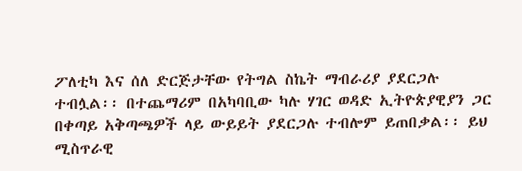ፖለቲካ እና ሰለ ድርጅታቸው የትግል ስኬት ማብራሪያ ያደርጋሉ ተብሏል፡፡ በተጨማሪም በአካባቢው ካሉ ሃገር ወዳድ ኢትዮጵያዊያን ጋር በቀጣይ አቅጣጫዎች ላይ ውይይት ያደርጋሉ ተብሎም ይጠበቃል፡፡ ይህ ሚስጥራዊ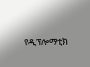የዲፕሎማቲክ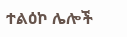ተልዕኮ ሌሎች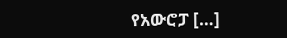የአውሮፓ […]